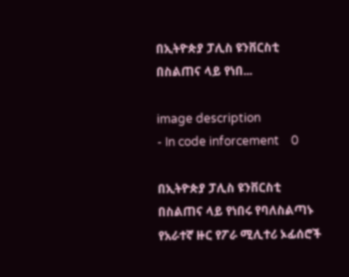በኢትዮጵያ ፓሊስ ዩንቨርስቲ በስልጠና ላይ የነበ...

image description
- In code inforcement    0

በኢትዮጵያ ፓሊስ ዩንቨርስቲ በስልጠና ላይ የነበሩ የባለስልጣኑ የአራተኛ ዙር የፖራ ሚሊተሪ ኦፊሰሮች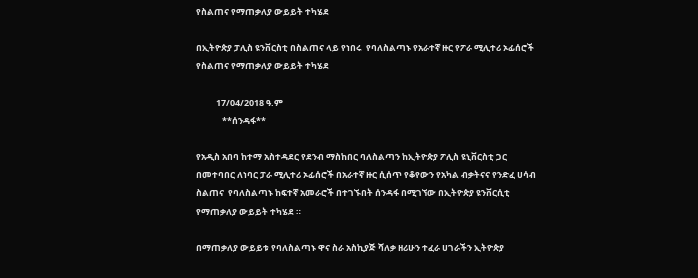የስልጠና የማጠቃለያ ውይይት ተካሄደ

በኢትዮጵያ ፓሊስ ዩንቨርስቲ በስልጠና ላይ የነበሩ  የባለስልጣኑ የአራተኛ ዙር የፖራ ሚሊተሪ ኦፊሰሮች የስልጠና የማጠቃለያ ውይይት ተካሄደ

          17/04/2018 ዓ.ም
             **ሰንዳፋ**

የአዲስ አበባ ከተማ አስተዳደር የደንብ ማስከበር ባለስልጣን ከኢትዮጵያ ፖሊስ ዩኒቨርስቲ ጋር በመተባበር ለነባር ፓራ ሚሊተሪ ኦፊሰሮች በአራተኛ ዙር ሲሰጥ የቆየውን የአካል ብቃትናና የንድፈ ሀሳብ ስልጠና  የባለስልጣኑ ከፍተኛ አመራሮች በተገኙበት ሰንዳፋ በሚገኘው በኢትዮጵያ ዩንቨርሲቲ የማጠቃለያ ውይይት ተካሄደ ።

በማጠቃለያ ውይይቱ የባለስልጣኑ ዋና ስራ አስኪያጅ ሻለቃ ዘሪሁን ተፈራ ሀገራችን ኢትዮጵያ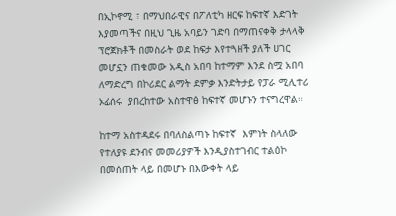በኢኮኖሚ ፣ በማህበራዊና በፖለቲካ ዘርፍ ከፍተኛ እድገት እያመጣችና በዚህ ጊዜ አባይን ገድባ በማጠናቀቅ ታላላቅ ፕሮጀክቶች በመስራት ወደ ከፍታ እየተጓዘች ያለች ሀገር  መሆኗን ጠቁመው አዲስ አበባ ከተማም እንደ ስሟ አበባ ለማድረግ በኮሪደር ልማት ደምቃ እንድትታይ የፓራ ሚሊተሪ ኦፊሰሩ  ያበረከተው አስተዋፅ ከፍተኛ መሆኑን ተናግረዋል።

ከተማ አስተዳደሩ በባለስልጣኑ ከፍተኛ  እምነት ስላለው የተለያዩ ደንብና መመሪያዎች እንዲያስተገብር ተልዕኮ በመሰጠት ላይ በመሆኑ በእውቀት ላይ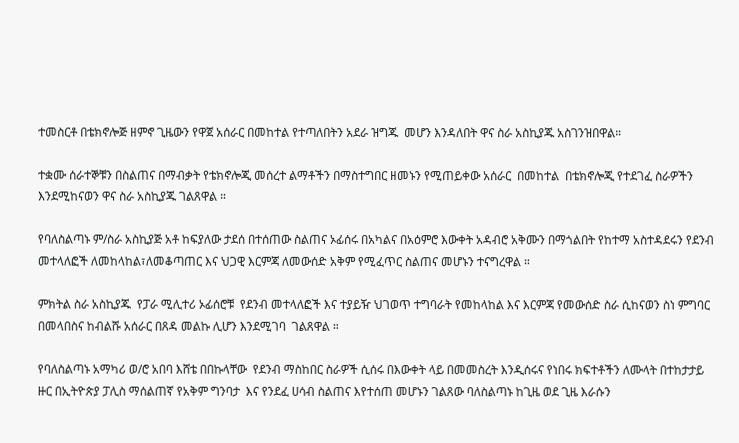ተመስርቶ በቴክኖሎጅ ዘምኖ ጊዜውን የዋጀ አሰራር በመከተል የተጣለበትን አደራ ዝግጁ  መሆን እንዳለበት ዋና ስራ አስኪያጁ አስገንዝበዋል።

ተቋሙ ሰራተኞቹን በስልጠና በማብቃት የቴክኖሎጂ መሰረተ ልማቶችን በማስተግበር ዘመኑን የሚጠይቀው አሰራር  በመከተል  በቴክኖሎጂ የተደገፈ ስራዎችን እንደሚከናወን ዋና ስራ አስኪያጁ ገልጸዋል ።

የባለስልጣኑ ም/ስራ አስኪያጅ አቶ ከፍያለው ታደሰ በተሰጠው ስልጠና ኦፊሰሩ በአካልና በአዕምሮ እውቀት አዳብሮ አቅሙን በማጎልበት የከተማ አስተዳደሩን የደንብ መተላለፎች ለመከላከል፣ለመቆጣጠር እና ህጋዊ እርምጃ ለመውሰድ አቅም የሚፈጥር ስልጠና መሆኑን ተናግረዋል ።

ምክትል ስራ አስኪያጁ  የፓራ ሚሊተሪ ኦፊሰሮቹ  የደንብ መተላለፎች እና ተያይዥ ህገወጥ ተግባራት የመከላከል እና እርምጃ የመውሰድ ስራ ሲከናወን ስነ ምግባር በመላበስና ከብልሹ አሰራር በጸዳ መልኩ ሊሆን እንደሚገባ  ገልጸዋል ።

የባለስልጣኑ አማካሪ ወ/ሮ አበባ እሸቴ በበኩላቸው  የደንብ ማስከበር ስራዎች ሲሰሩ በእውቀት ላይ በመመስረት እንዲሰሩና የነበሩ ክፍተቶችን ለሙላት በተከታታይ ዙር በኢትዮጵያ ፓሊስ ማሰልጠኛ የአቅም ግንባታ  እና የንደፈ ሀሳብ ስልጠና እየተሰጠ መሆኑን ገልጸው ባለስልጣኑ ከጊዜ ወደ ጊዜ እራሱን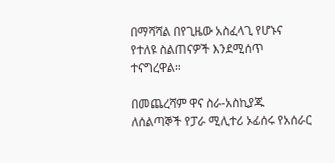በማሻሻል በየጊዜው አስፈላጊ የሆኑና የተለዩ ስልጠናዎች እንደሚሰጥ ተናግረዋል።

በመጨረሻም ዋና ስራ-አስኪያጁ ለሰልጣኞች የፓራ ሚሊተሪ ኦፊሰሩ የአሰራር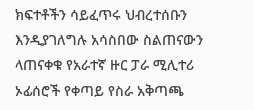ክፍተቶችን ሳይፈጥሩ ህብረተሰቡን እንዲያገለግሉ አሳስበው ስልጠናውን ላጠናቀቁ የአራተኛ ዙር ፓራ ሚሊተሪ ኦፊሰሮች የቀጣይ የስራ አቅጣጫ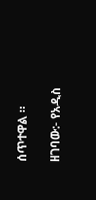ሰጥተዋል ።

ዘገባው:- የአዲስ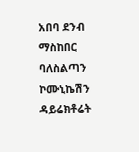አበባ ደንብ ማስከበር ባለስልጣን ኮሙኒኬሽን ዳይሬክቶሬት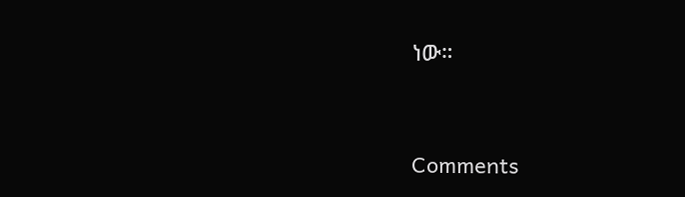ነው።


Comments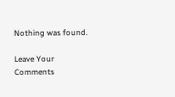Nothing was found.

Leave Your Comments